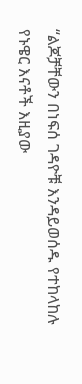“ልጆቻቸውን በነፍሰ ገዳዮቹ እንዳይወሰዱ የተከላከሉ የኑዌር እናቶች እዚያው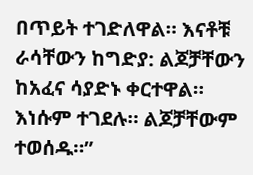በጥይት ተገድለዋል። እናቶቹ ራሳቸውን ከግድያ: ልጆቻቸውን ከአፈና ሳያድኑ ቀርተዋል። እነሱም ተገደሉ። ልጆቻቸውም ተወሰዱ።”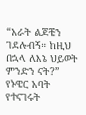“አራት ልጆቼን ገደሉብኝ። ከዚህ በኋላ ለእኔ ህይወት ምንድን ናት?” የኑዌር አባት የተናገሩት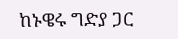ከኑዌሩ ግድያ ጋር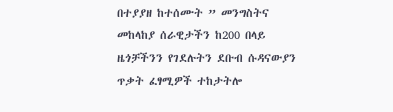በተያያዘ ከተሰሙት ” መንግስትና መከላከያ ሰራዊታችን ከ200 በላይ ዜጎቻችንን የገደሉትን ደቡብ ሱዳናውያን ጥቃት ፈፃሚዎች ተከታትሎ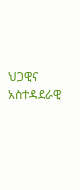ህጋዊና አስተዳደራዊ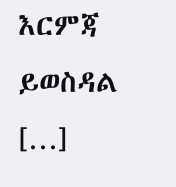እርምጃ ይወስዳል […]